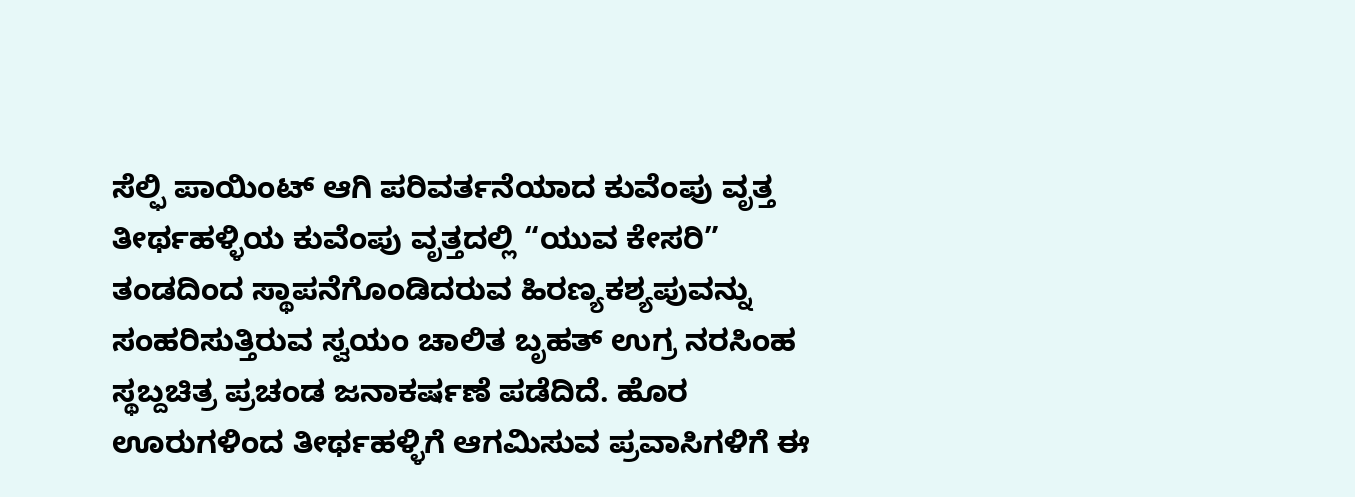ಸೆಲ್ಫಿ ಪಾಯಿಂಟ್ ಆಗಿ ಪರಿವರ್ತನೆಯಾದ ಕುವೆಂಪು ವೃತ್ತ
ತೀರ್ಥಹಳ್ಳಿಯ ಕುವೆಂಪು ವೃತ್ತದಲ್ಲಿ “ಯುವ ಕೇಸರಿ” ತಂಡದಿಂದ ಸ್ಥಾಪನೆಗೊಂಡಿದರುವ ಹಿರಣ್ಯಕಶ್ಯಪುವನ್ನು ಸಂಹರಿಸುತ್ತಿರುವ ಸ್ವಯಂ ಚಾಲಿತ ಬೃಹತ್ ಉಗ್ರ ನರಸಿಂಹ ಸ್ಥಬ್ದಚಿತ್ರ ಪ್ರಚಂಡ ಜನಾಕರ್ಷಣೆ ಪಡೆದಿದೆ. ಹೊರ ಊರುಗಳಿಂದ ತೀರ್ಥಹಳ್ಳಿಗೆ ಆಗಮಿಸುವ ಪ್ರವಾಸಿಗಳಿಗೆ ಈ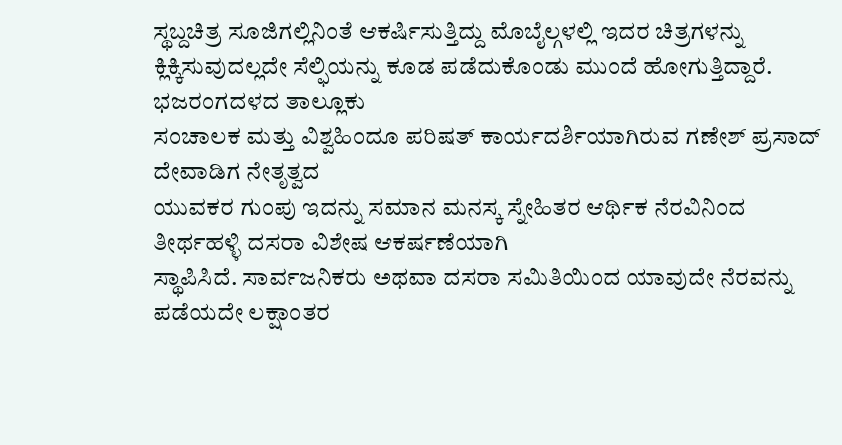ಸ್ಥಬ್ದಚಿತ್ರ ಸೂಜಿಗಲ್ಲಿನಿಂತೆ ಆಕರ್ಷಿಸುತ್ತಿದ್ದು ಮೊಬೈಲ್ಗಳಲ್ಲಿ ಇದರ ಚಿತ್ರಗಳನ್ನು ಕ್ಲಿಕ್ಕಿಸುವುದಲ್ಲದೇ ಸೆಲ್ಫಿಯನ್ನು ಕೂಡ ಪಡೆದುಕೊಂಡು ಮುಂದೆ ಹೋಗುತ್ತಿದ್ದಾರೆ.
ಭಜರಂಗದಳದ ತಾಲ್ಲೂಕು
ಸಂಚಾಲಕ ಮತ್ತು ವಿಶ್ವಹಿಂದೂ ಪರಿಷತ್ ಕಾರ್ಯದರ್ಶಿಯಾಗಿರುವ ಗಣೇಶ್ ಪ್ರಸಾದ್ ದೇವಾಡಿಗ ನೇತೃತ್ವದ
ಯುವಕರ ಗುಂಪು ಇದನ್ನು ಸಮಾನ ಮನಸ್ಕ ಸ್ನೇಹಿತರ ಆರ್ಥಿಕ ನೆರವಿನಿಂದ ತೀರ್ಥಹಳ್ಳಿ ದಸರಾ ವಿಶೇಷ ಆಕರ್ಷಣೆಯಾಗಿ
ಸ್ಥಾಪಿಸಿದೆ. ಸಾರ್ವಜನಿಕರು ಅಥವಾ ದಸರಾ ಸಮಿತಿಯಿಂದ ಯಾವುದೇ ನೆರವನ್ನು ಪಡೆಯದೇ ಲಕ್ಷಾಂತರ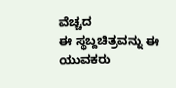ವೆಚ್ಚದ
ಈ ಸ್ಥಬ್ದಚಿತ್ರವನ್ನು ಈ ಯುವಕರು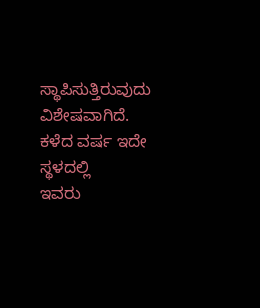ಸ್ಥಾಪಿಸುತ್ತಿರುವುದು ವಿಶೇಷವಾಗಿದೆ. ಕಳೆದ ವರ್ಷ ಇದೇ ಸ್ಥಳದಲ್ಲಿ
ಇವರು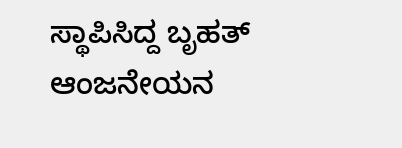ಸ್ಥಾಪಿಸಿದ್ದ ಬೃಹತ್ ಆಂಜನೇಯನ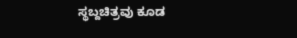ಸ್ಥಬ್ದಚಿತ್ರವು ಕೂಡ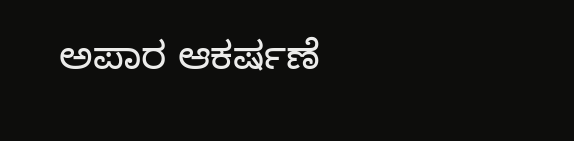ಅಪಾರ ಆಕರ್ಷಣೆ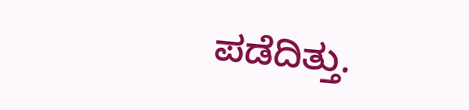ಪಡೆದಿತ್ತು.